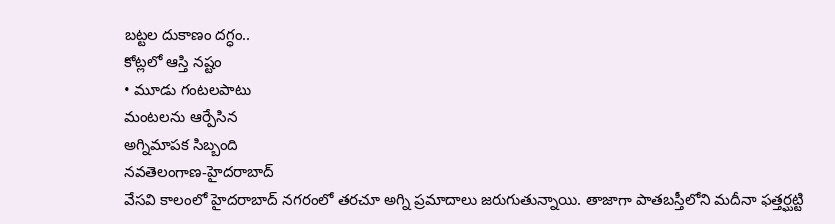బట్టల దుకాణం దగ్ధం..
కోట్లలో ఆస్తి నష్టం
• మూడు గంటలపాటు
మంటలను ఆర్పేసిన
అగ్నిమాపక సిబ్బంది
నవతెలంగాణ-హైదరాబాద్
వేసవి కాలంలో హైదరాబాద్ నగరంలో తరచూ అగ్ని ప్రమాదాలు జరుగుతున్నాయి. తాజాగా పాతబస్తీలోని మదీనా ఫత్తర్ఘట్టి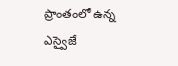ప్రాంతంలో ఉన్న ఎస్వైజే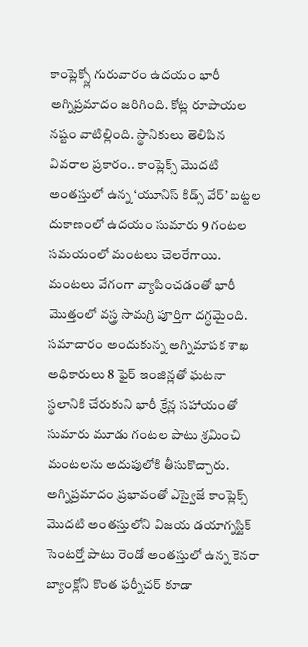కాంప్లెక్స్లో గురువారం ఉదయం భారీ అగ్నిప్రమాదం జరిగింది. కోట్ల రూపాయల నష్టం వాటిల్లింది. స్థానికులు తెలిపిన వివరాల ప్రకారం.. కాంప్లెక్స్ మొదటి అంతస్తులో ఉన్న ‘యూనిస్ కిడ్స్ వేర్’ బట్టల దుకాణంలో ఉదయం సుమారు 9 గంటల సమయంలో మంటలు చెలరేగాయి. మంటలు వేగంగా వ్యాపించడంతో భారీ మొత్తంలో వస్త్ర సామగ్రి పూర్తిగా దగ్ధమైంది. సమాచారం అందుకున్న అగ్నిమాపక శాఖ అధికారులు 8 ఫైర్ ఇంజిన్లతో ఘటనా స్థలానికి చేరుకుని భారీ క్రేన్ల సహాయంతో సుమారు మూడు గంటల పాటు శ్రమించి మంటలను అదుపులోకి తీసుకొచ్చారు. అగ్నిప్రమాదం ప్రభావంతో ఎస్వైజే కాంప్లెక్స్ మొదటి అంతస్తులోని విజయ డయాగ్నస్టిక్ సెంటర్తో పాటు రెండో అంతస్తులో ఉన్న కెనరా బ్యాంక్లోని కొంత ఫర్నీచర్ కూడా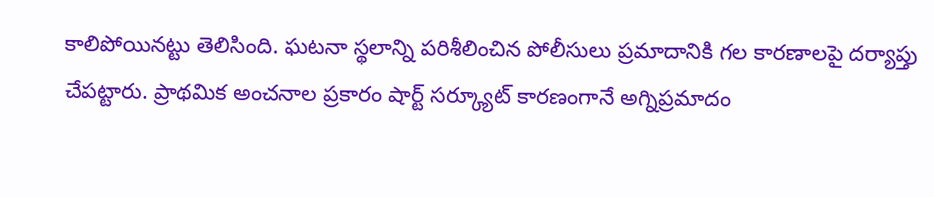కాలిపోయినట్టు తెలిసింది. ఘటనా స్థలాన్ని పరిశీలించిన పోలీసులు ప్రమాదానికి గల కారణాలపై దర్యాప్తు చేపట్టారు. ప్రాథమిక అంచనాల ప్రకారం షార్ట్ సర్క్యూట్ కారణంగానే అగ్నిప్రమాదం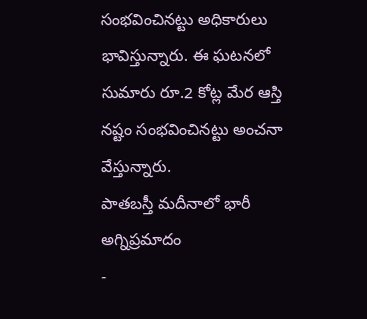సంభవించినట్టు అధికారులు భావిస్తున్నారు. ఈ ఘటనలో సుమారు రూ.2 కోట్ల మేర ఆస్తి నష్టం సంభవించినట్టు అంచనా వేస్తున్నారు.
పాతబస్తీ మదీనాలో భారీ అగ్నిప్రమాదం
-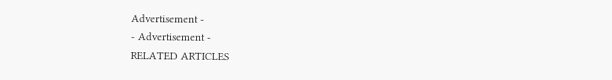Advertisement -
- Advertisement -
RELATED ARTICLES